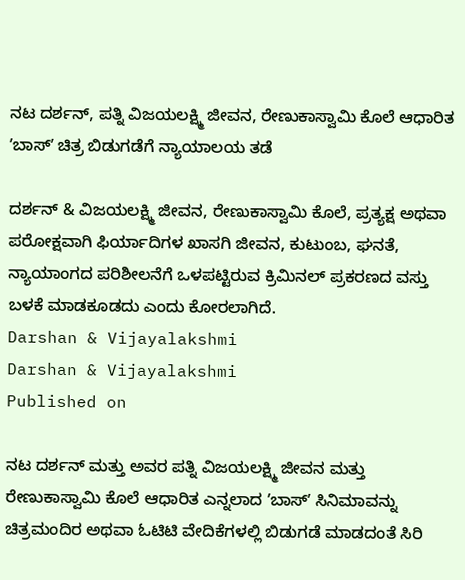ನಟ ದರ್ಶನ್‌, ಪತ್ನಿ ವಿಜಯಲಕ್ಷ್ಮಿ ಜೀವನ, ರೇಣುಕಾಸ್ವಾಮಿ ಕೊಲೆ ಆಧಾರಿತ ʼಬಾಸ್‌ʼ ಚಿತ್ರ ಬಿಡುಗಡೆಗೆ ನ್ಯಾಯಾಲಯ ತಡೆ

ದರ್ಶನ್‌ & ವಿಜಯಲಕ್ಷ್ಮಿ ಜೀವನ, ರೇಣುಕಾಸ್ವಾಮಿ ಕೊಲೆ, ಪ್ರತ್ಯಕ್ಷ ಅಥವಾ ಪರೋಕ್ಷವಾಗಿ ಫಿರ್ಯಾದಿಗಳ ಖಾಸಗಿ ಜೀವನ, ಕುಟುಂಬ, ಘನತೆ, ನ್ಯಾಯಾಂಗದ ಪರಿಶೀಲನೆಗೆ ಒಳಪಟ್ಟಿರುವ ಕ್ರಿಮಿನಲ್‌ ಪ್ರಕರಣದ ವಸ್ತು ಬಳಕೆ ಮಾಡಕೂಡದು ಎಂದು ಕೋರಲಾಗಿದೆ.
Darshan & Vijayalakshmi
Darshan & Vijayalakshmi
Published on

ನಟ ದರ್ಶನ್‌ ಮತ್ತು ಅವರ ಪತ್ನಿ ವಿಜಯಲಕ್ಷ್ಮಿ ಜೀವನ ಮತ್ತು ರೇಣುಕಾಸ್ವಾಮಿ ಕೊಲೆ ಆಧಾರಿತ ಎನ್ನಲಾದ ʼಬಾಸ್‌ʼ ಸಿನಿಮಾವನ್ನು ಚಿತ್ರಮಂದಿರ ಅಥವಾ ಓಟಿಟಿ ವೇದಿಕೆಗಳಲ್ಲಿ ಬಿಡುಗಡೆ ಮಾಡದಂತೆ ಸಿರಿ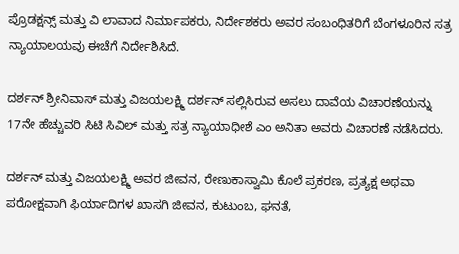ಪ್ರೊಡಕ್ಷನ್ಸ್‌ ಮತ್ತು ವಿ ಲಾವಾದ ನಿರ್ಮಾಪಕರು, ನಿರ್ದೇಶಕರು ಅವರ ಸಂಬಂಧಿತರಿಗೆ ಬೆಂಗಳೂರಿನ ಸತ್ರ ನ್ಯಾಯಾಲಯವು ಈಚೆಗೆ ನಿರ್ದೇಶಿಸಿದೆ.

ದರ್ಶನ್‌ ಶ್ರೀನಿವಾಸ್‌ ಮತ್ತು ವಿಜಯಲಕ್ಷ್ಮಿ ದರ್ಶನ್‌ ಸಲ್ಲಿಸಿರುವ ಅಸಲು ದಾವೆಯ ವಿಚಾರಣೆಯನ್ನು 17ನೇ ಹೆಚ್ಚುವರಿ ಸಿಟಿ ಸಿವಿಲ್‌ ಮತ್ತು ಸತ್ರ ನ್ಯಾಯಾಧೀಶೆ ಎಂ ಅನಿತಾ ಅವರು ವಿಚಾರಣೆ ನಡೆಸಿದರು.

ದರ್ಶನ್‌ ಮತ್ತು ವಿಜಯಲಕ್ಷ್ಮಿ ಅವರ ಜೀವನ, ರೇಣುಕಾಸ್ವಾಮಿ ಕೊಲೆ ಪ್ರಕರಣ, ಪ್ರತ್ಯಕ್ಷ ಅಥವಾ ಪರೋಕ್ಷವಾಗಿ ಫಿರ್ಯಾದಿಗಳ ಖಾಸಗಿ ಜೀವನ, ಕುಟುಂಬ, ಘನತೆ,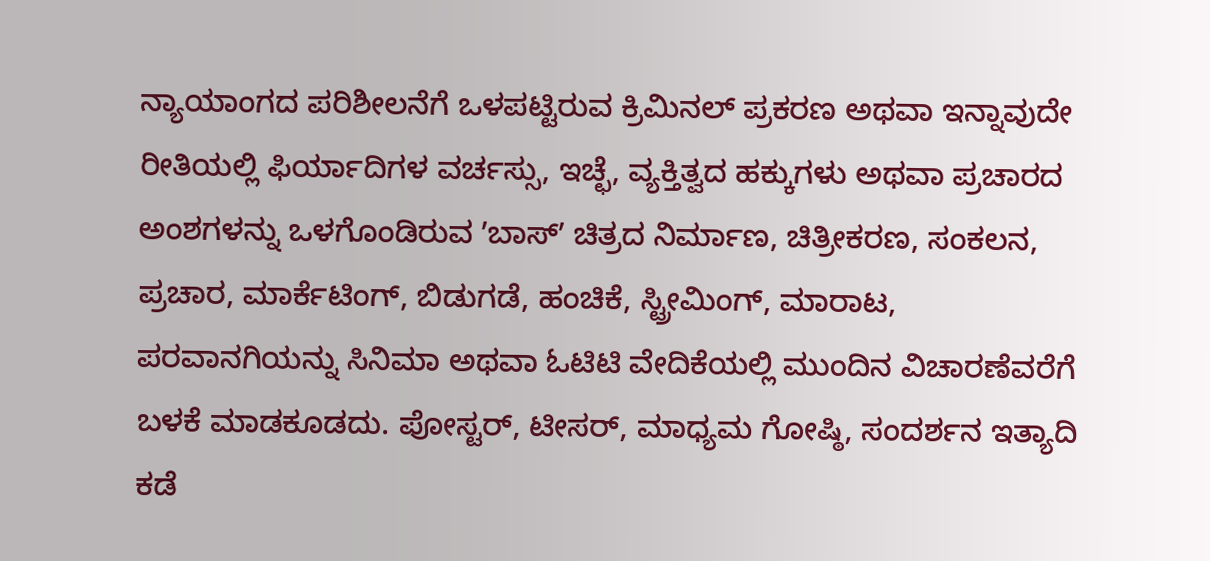ನ್ಯಾಯಾಂಗದ ಪರಿಶೀಲನೆಗೆ ಒಳಪಟ್ಟಿರುವ ಕ್ರಿಮಿನಲ್‌ ಪ್ರಕರಣ ಅಥವಾ ಇನ್ನಾವುದೇ ರೀತಿಯಲ್ಲಿ ಫಿರ್ಯಾದಿಗಳ ವರ್ಚಸ್ಸು, ಇಚ್ಛೆ, ವ್ಯಕ್ತಿತ್ವದ ಹಕ್ಕುಗಳು ಅಥವಾ ಪ್ರಚಾರದ ಅಂಶಗಳನ್ನು ಒಳಗೊಂಡಿರುವ ʼಬಾಸ್‌ʼ ಚಿತ್ರದ ನಿರ್ಮಾಣ, ಚಿತ್ರೀಕರಣ, ಸಂಕಲನ, ಪ್ರಚಾರ, ಮಾರ್ಕೆಟಿಂಗ್‌, ಬಿಡುಗಡೆ, ಹಂಚಿಕೆ, ಸ್ಟ್ರೀಮಿಂಗ್‌, ಮಾರಾಟ, ಪರವಾನಗಿಯನ್ನು ಸಿನಿಮಾ ಅಥವಾ ಓಟಿಟಿ ವೇದಿಕೆಯಲ್ಲಿ ಮುಂದಿನ ವಿಚಾರಣೆವರೆಗೆ ಬಳಕೆ ಮಾಡಕೂಡದು. ಪೋಸ್ಟರ್‌, ಟೀಸರ್‌, ಮಾಧ್ಯಮ ಗೋಷ್ಠಿ, ಸಂದರ್ಶನ ಇತ್ಯಾದಿ ಕಡೆ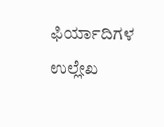ಫಿರ್ಯಾದಿಗಳ ಉಲ್ಲೇಖ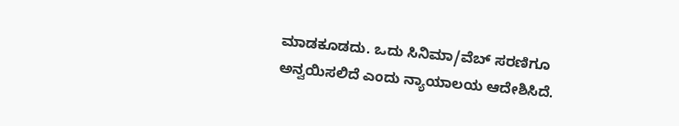ಮಾಡಕೂಡದು. ಒದು ಸಿನಿಮಾ/ವೆಬ್‌ ಸರಣಿಗೂ ಅನ್ವಯಿಸಲಿದೆ ಎಂದು ನ್ಯಾಯಾಲಯ ಆದೇಶಿಸಿದೆ.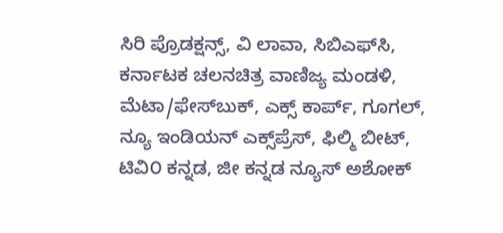ಸಿರಿ ಪ್ರೊಡಕ್ಷನ್ಸ್‌, ವಿ ಲಾವಾ, ಸಿಬಿಎಫ್‌ಸಿ, ಕರ್ನಾಟಕ ಚಲನಚಿತ್ರ ವಾಣಿಜ್ಯ ಮಂಡಳಿ, ಮೆಟಾ/ಫೇಸ್‌ಬುಕ್‌, ಎಕ್ಸ್‌ ಕಾರ್ಪ್‌, ಗೂಗಲ್‌, ನ್ಯೂ ಇಂಡಿಯನ್‌ ಎಕ್ಸ್‌ಪ್ರೆಸ್‌, ಫಿಲ್ಮಿ ಬೀಟ್‌, ಟಿವಿ೦ ಕನ್ನಡ, ಜೀ ಕನ್ನಡ ನ್ಯೂಸ್‌ ಅಶೋಕ್‌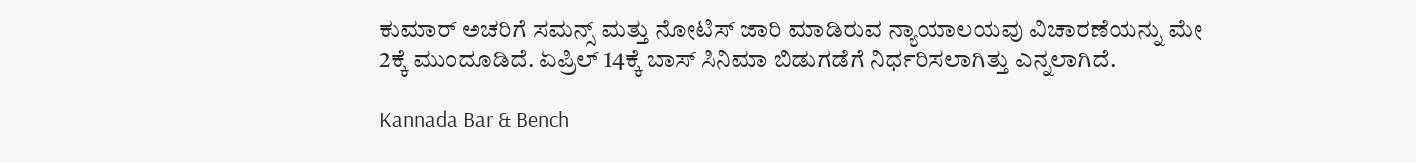ಕುಮಾರ್‌ ಅಚರಿಗೆ ಸಮನ್ಸ್‌ ಮತ್ತು ನೋಟಿಸ್‌ ಜಾರಿ ಮಾಡಿರುವ ನ್ಯಾಯಾಲಯವು ವಿಚಾರಣೆಯನ್ನು ಮೇ 2ಕ್ಕೆ ಮುಂದೂಡಿದೆ. ಏಪ್ರಿಲ್‌ 14ಕ್ಕೆ ಬಾಸ್‌ ಸಿನಿಮಾ ಬಿಡುಗಡೆಗೆ ನಿರ್ಧರಿಸಲಾಗಿತ್ತು ಎನ್ನಲಾಗಿದೆ.

Kannada Bar & Bench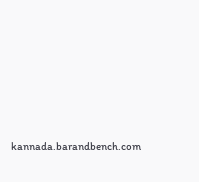kannada.barandbench.com